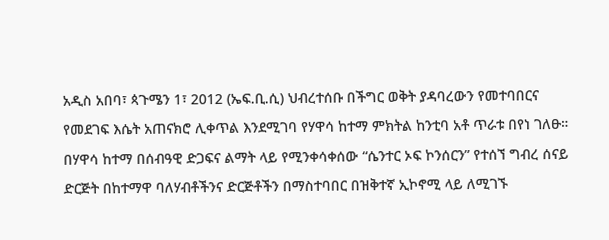አዲስ አበባ፣ ጳጉሜን 1፣ 2012 (ኤፍ.ቢ.ሲ) ህብረተሰቡ በችግር ወቅት ያዳባረውን የመተባበርና የመደገፍ እሴት አጠናክሮ ሊቀጥል እንደሚገባ የሃዋሳ ከተማ ምክትል ከንቲባ አቶ ጥራቱ በየነ ገለፁ።
በሃዋሳ ከተማ በሰብዓዊ ድጋፍና ልማት ላይ የሚንቀሳቀሰው “ሴንተር ኦፍ ኮንሰርን” የተሰኘ ግብረ ሰናይ ድርጅት በከተማዋ ባለሃብቶችንና ድርጅቶችን በማስተባበር በዝቅተኛ ኢኮኖሚ ላይ ለሚገኙ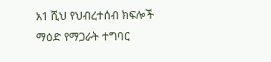አ1 ሺህ የህብረተሰብ ክፍሎች ማዕድ የማጋራት ተግባር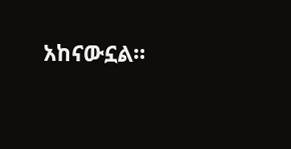አከናውኗል።